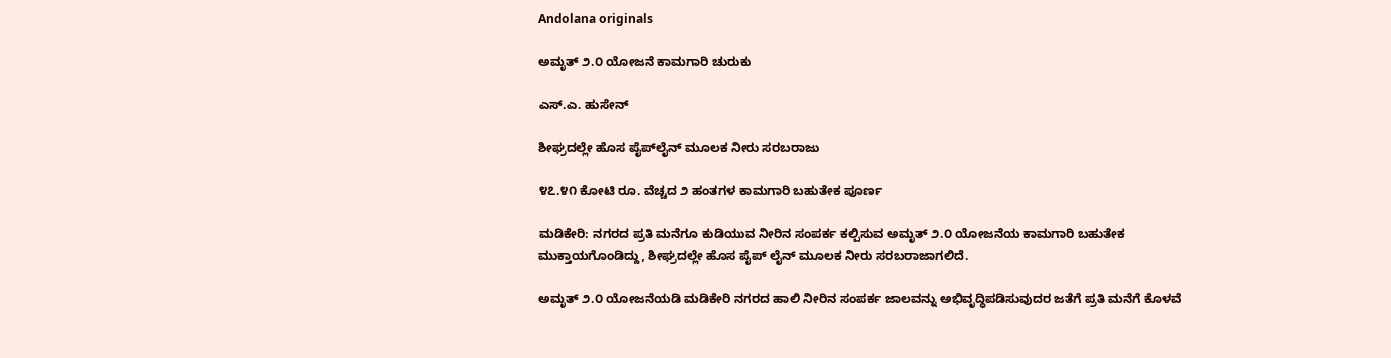Andolana originals

ಅಮೃತ್ ೨.೦ ಯೋಜನೆ ಕಾಮಗಾರಿ ಚುರುಕು

ಎಸ್.ಎ. ಹುಸೇನ್

ಶೀಘ್ರದಲ್ಲೇ ಹೊಸ ಪೈಪ್‌ಲೈನ್ ಮೂಲಕ ನೀರು ಸರಬರಾಜು

೪೭.೪೧ ಕೋಟಿ ರೂ. ವೆಚ್ಚದ ೨ ಹಂತಗಳ ಕಾಮಗಾರಿ ಬಹುತೇಕ ಪೂರ್ಣ

ಮಡಿಕೇರಿ: ನಗರದ ಪ್ರತಿ ಮನೆಗೂ ಕುಡಿಯುವ ನೀರಿನ ಸಂಪರ್ಕ ಕಲ್ಪಿಸುವ ಅಮೃತ್ ೨.೦ ಯೋಜನೆಯ ಕಾಮಗಾರಿ ಬಹುತೇಕ ಮುಕ್ತಾಯಗೊಂಡಿದ್ದು, ಶೀಘ್ರದಲ್ಲೇ ಹೊಸ ಪೈಪ್ ಲೈನ್ ಮೂಲಕ ನೀರು ಸರಬರಾಜಾಗಲಿದೆ.

ಅಮೃತ್ ೨.೦ ಯೋಜನೆಯಡಿ ಮಡಿಕೇರಿ ನಗರದ ಹಾಲಿ ನೀರಿನ ಸಂಪರ್ಕ ಜಾಲವನ್ನು ಅಭಿವೃದ್ಧಿಪಡಿಸುವುದರ ಜತೆಗೆ ಪ್ರತಿ ಮನೆಗೆ ಕೊಳವೆ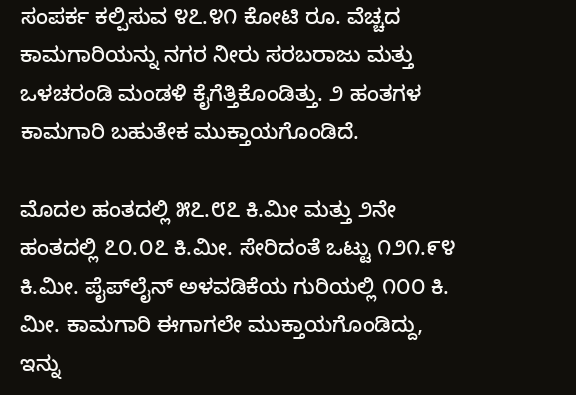ಸಂಪರ್ಕ ಕಲ್ಪಿಸುವ ೪೭.೪೧ ಕೋಟಿ ರೂ. ವೆಚ್ಚದ ಕಾಮಗಾರಿಯನ್ನು ನಗರ ನೀರು ಸರಬರಾಜು ಮತ್ತು ಒಳಚರಂಡಿ ಮಂಡಳಿ ಕೈಗೆತ್ತಿಕೊಂಡಿತ್ತು. ೨ ಹಂತಗಳ ಕಾಮಗಾರಿ ಬಹುತೇಕ ಮುಕ್ತಾಯಗೊಂಡಿದೆ.

ಮೊದಲ ಹಂತದಲ್ಲಿ ೫೭.೮೭ ಕಿ.ಮೀ ಮತ್ತು ೨ನೇ ಹಂತದಲ್ಲಿ ೭೦.೦೭ ಕಿ.ಮೀ. ಸೇರಿದಂತೆ ಒಟ್ಟು ೧೨೧.೯೪ ಕಿ.ಮೀ. ಪೈಪ್‌ಲೈನ್ ಅಳವಡಿಕೆಯ ಗುರಿಯಲ್ಲಿ ೧೦೦ ಕಿ. ಮೀ. ಕಾಮಗಾರಿ ಈಗಾಗಲೇ ಮುಕ್ತಾಯಗೊಂಡಿದ್ದು, ಇನ್ನು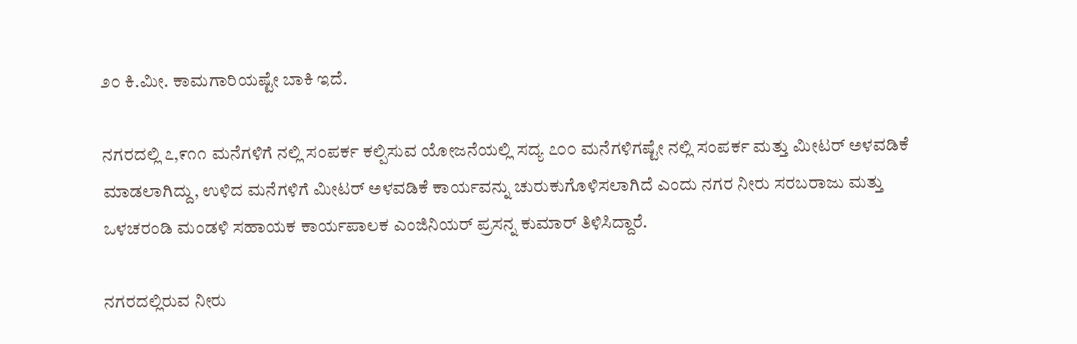೨೦ ಕಿ.ಮೀ. ಕಾಮಗಾರಿಯಷ್ಟೇ ಬಾಕಿ ಇದೆ.

ನಗರದಲ್ಲಿ ೭,೯೧೧ ಮನೆಗಳಿಗೆ ನಲ್ಲಿ ಸಂಪರ್ಕ ಕಲ್ಪಿಸುವ ಯೋಜನೆಯಲ್ಲಿ ಸದ್ಯ ೭೦೦ ಮನೆಗಳಿಗಷ್ಟೇ ನಲ್ಲಿ ಸಂಪರ್ಕ ಮತ್ತು ಮೀಟರ್ ಅಳವಡಿಕೆ ಮಾಡಲಾಗಿದ್ದು, ಉಳಿದ ಮನೆಗಳಿಗೆ ಮೀಟರ್ ಅಳವಡಿಕೆ ಕಾರ್ಯವನ್ನು ಚುರುಕುಗೊಳಿಸಲಾಗಿದೆ ಎಂದು ನಗರ ನೀರು ಸರಬರಾಜು ಮತ್ತು ಒಳಚರಂಡಿ ಮಂಡಳಿ ಸಹಾಯಕ ಕಾರ್ಯಪಾಲಕ ಎಂಜಿನಿಯರ್ ಪ್ರಸನ್ನ ಕುಮಾರ್ ತಿಳಿಸಿದ್ದಾರೆ.

ನಗರದಲ್ಲಿರುವ ನೀರು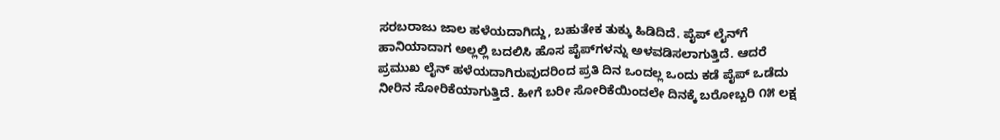ಸರಬರಾಜು ಜಾಲ ಹಳೆಯದಾಗಿದ್ದು, ಬಹುತೇಕ ತುಕ್ಕು ಹಿಡಿದಿದೆ. ಪೈಪ್ ಲೈನ್‌ಗೆ ಹಾನಿಯಾದಾಗ ಅಲ್ಲಲ್ಲಿ ಬದಲಿಸಿ ಹೊಸ ಪೈಪ್‌ಗಳನ್ನು ಅಳವಡಿಸಲಾಗುತ್ತಿದೆ. ಆದರೆ ಪ್ರಮುಖ ಲೈನ್ ಹಳೆಯದಾಗಿರುವುದರಿಂದ ಪ್ರತಿ ದಿನ ಒಂದಲ್ಲ ಒಂದು ಕಡೆ ಪೈಪ್ ಒಡೆದು ನೀರಿನ ಸೋರಿಕೆಯಾಗುತ್ತಿದೆ. ಹೀಗೆ ಬರೀ ಸೋರಿಕೆಯಿಂದಲೇ ದಿನಕ್ಕೆ ಬರೋಬ್ಬರಿ ೧೫ ಲಕ್ಷ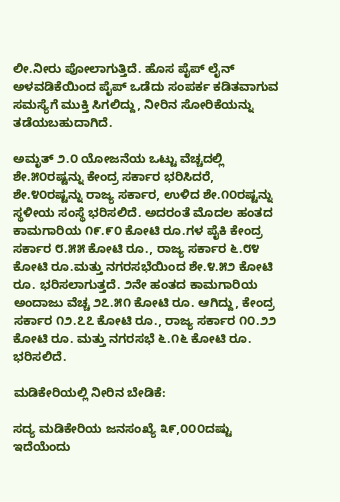ಲೀ.ನೀರು ಪೋಲಾಗುತ್ತಿದೆ. ಹೊಸ ಪೈಪ್ ಲೈನ್ ಅಳವಡಿಕೆಯಿಂದ ಪೈಪ್ ಒಡೆದು ಸಂಪರ್ಕ ಕಡಿತವಾಗುವ ಸಮಸ್ಯೆಗೆ ಮುಕ್ತಿ ಸಿಗಲಿದ್ದು, ನೀರಿನ ಸೋರಿಕೆಯನ್ನು ತಡೆಯಬಹುದಾಗಿದೆ.

ಅಮೃತ್ ೨.೦ ಯೋಜನೆಯ ಒಟ್ಟು ವೆಚ್ಚದಲ್ಲಿ ಶೇ.೫೦ರಷ್ಟನ್ನು ಕೇಂದ್ರ ಸರ್ಕಾರ ಭರಿಸಿದರೆ, ಶೇ.೪೦ರಷ್ಟನ್ನು ರಾಜ್ಯ ಸರ್ಕಾರ, ಉಳಿದ ಶೇ.೧೦ರಷ್ಟನ್ನು ಸ್ಥಳೀಯ ಸಂಸ್ಥೆ ಭರಿಸಲಿದೆ. ಅದರಂತೆ ಮೊದಲ ಹಂತದ ಕಾಮಗಾರಿಯ ೧೯.೯೦ ಕೋಟಿ ರೂ.ಗಳ ಪೈಕಿ ಕೇಂದ್ರ ಸರ್ಕಾರ ೮.೫೫ ಕೋಟಿ ರೂ., ರಾಜ್ಯ ಸರ್ಕಾರ ೬.೮೪ ಕೋಟಿ ರೂ.ಮತ್ತು ನಗರಸಭೆಯಿಂದ ಶೇ.೪.೫೨ ಕೋಟಿ ರೂ. ಭರಿಸಲಾಗುತ್ತದೆ. ೨ನೇ ಹಂತದ ಕಾಮಗಾರಿಯ ಅಂದಾಜು ವೆಚ್ಚ ೨೭.೫೧ ಕೋಟಿ ರೂ. ಆಗಿದ್ದು, ಕೇಂದ್ರ ಸರ್ಕಾರ ೧೨.೭೭ ಕೋಟಿ ರೂ., ರಾಜ್ಯ ಸರ್ಕಾರ ೧೦.೨೨ ಕೋಟಿ ರೂ. ಮತ್ತು ನಗರಸಭೆ ೬.೧೬ ಕೋಟಿ ರೂ. ಭರಿಸಲಿದೆ.

ಮಡಿಕೇರಿಯಲ್ಲಿ ನೀರಿನ ಬೇಡಿಕೆ:

ಸದ್ಯ ಮಡಿಕೇರಿಯ ಜನಸಂಖ್ಯೆ ೩೯,೦೦೦ದಷ್ಟು ಇದೆಯೆಂದು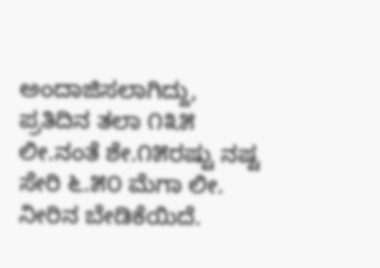ಅಂದಾಜಿಸಲಾಗಿದ್ದು, ಪ್ರತಿದಿನ ತಲಾ ೧೩೫ ಲೀ.ನಂತೆ ಶೇ.೧೫ರಷ್ಟು ನಷ್ಟ ಸೇರಿ ೬.೫೦ ಮೆಗಾ ಲೀ. ನೀರಿನ ಬೇಡಿಕೆಯಿದೆ.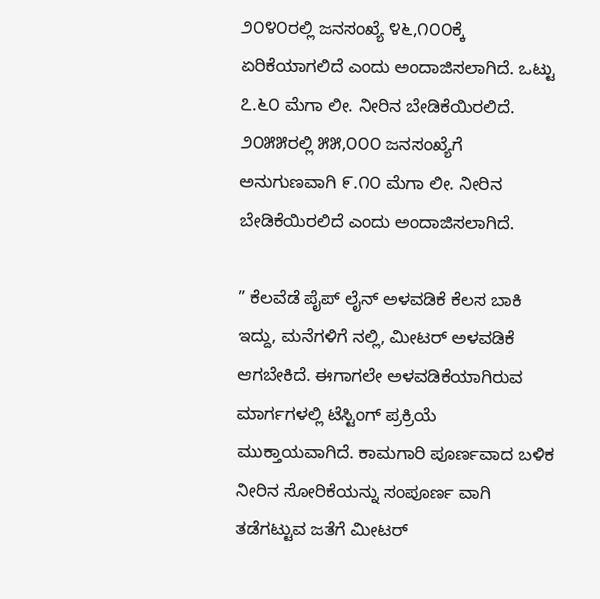೨೦೪೦ರಲ್ಲಿ ಜನಸಂಖ್ಯೆ ೪೬,೧೦೦ಕ್ಕೆ ಏರಿಕೆಯಾಗಲಿದೆ ಎಂದು ಅಂದಾಜಿಸಲಾಗಿದೆ. ಒಟ್ಟು ೭.೬೦ ಮೆಗಾ ಲೀ. ನೀರಿನ ಬೇಡಿಕೆಯಿರಲಿದೆ. ೨೦೫೫ರಲ್ಲಿ ೫೫,೦೦೦ ಜನಸಂಖ್ಯೆಗೆ ಅನುಗುಣವಾಗಿ ೯.೧೦ ಮೆಗಾ ಲೀ. ನೀರಿನ ಬೇಡಿಕೆಯಿರಲಿದೆ ಎಂದು ಅಂದಾಜಿಸಲಾಗಿದೆ.

” ಕೆಲವೆಡೆ ಪೈಪ್ ಲೈನ್ ಅಳವಡಿಕೆ ಕೆಲಸ ಬಾಕಿ ಇದ್ದು, ಮನೆಗಳಿಗೆ ನಲ್ಲಿ, ಮೀಟರ್ ಅಳವಡಿಕೆ ಆಗಬೇಕಿದೆ. ಈಗಾಗಲೇ ಅಳವಡಿಕೆಯಾಗಿರುವ ಮಾರ್ಗಗಳಲ್ಲಿ ಟೆಸ್ಟಿಂಗ್ ಪ್ರಕ್ರಿಯೆ ಮುಕ್ತಾಯವಾಗಿದೆ. ಕಾಮಗಾರಿ ಪೂರ್ಣವಾದ ಬಳಿಕ ನೀರಿನ ಸೋರಿಕೆಯನ್ನು ಸಂಪೂರ್ಣ ವಾಗಿ ತಡೆಗಟ್ಟುವ ಜತೆಗೆ ಮೀಟರ್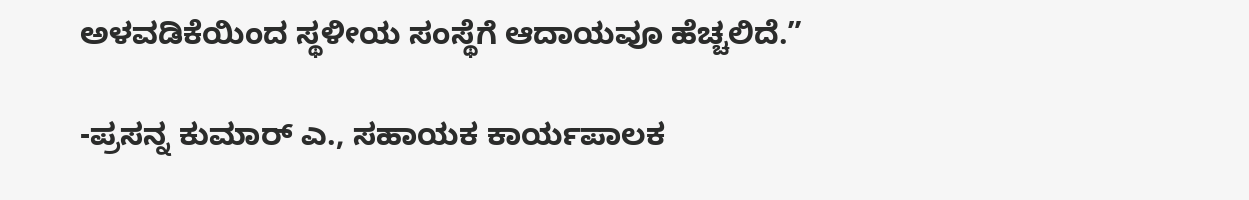ಅಳವಡಿಕೆಯಿಂದ ಸ್ಥಳೀಯ ಸಂಸ್ಥೆಗೆ ಆದಾಯವೂ ಹೆಚ್ಚಲಿದೆ.”

-ಪ್ರಸನ್ನ ಕುಮಾರ್ ಎ., ಸಹಾಯಕ ಕಾರ್ಯಪಾಲಕ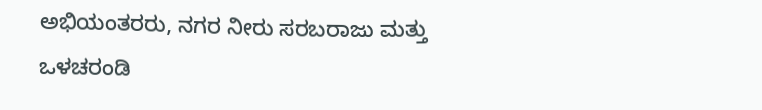ಅಭಿಯಂತರರು, ನಗರ ನೀರು ಸರಬರಾಜು ಮತ್ತು ಒಳಚರಂಡಿ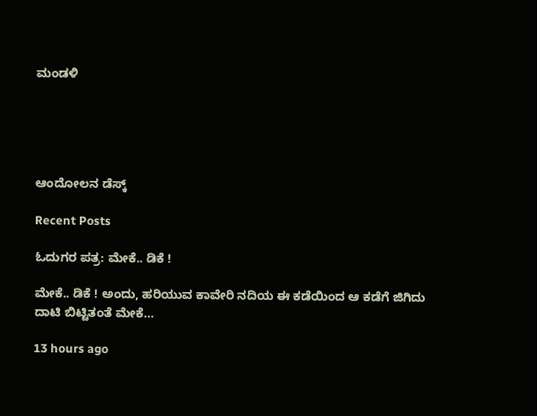ಮಂಡಳಿ





ಆಂದೋಲನ ಡೆಸ್ಕ್

Recent Posts

ಓದುಗರ ಪತ್ರ: ಮೇಕೆ.. ಡಿಕೆ !

ಮೇಕೆ.. ಡಿಕೆ ! ಅಂದು, ಹರಿಯುವ ಕಾವೇರಿ ನದಿಯ ಈ ಕಡೆಯಿಂದ ಆ ಕಡೆಗೆ ಜಿಗಿದು ದಾಟಿ ಬಿಟ್ಟಿತಂತೆ ಮೇಕೆ…

13 hours ago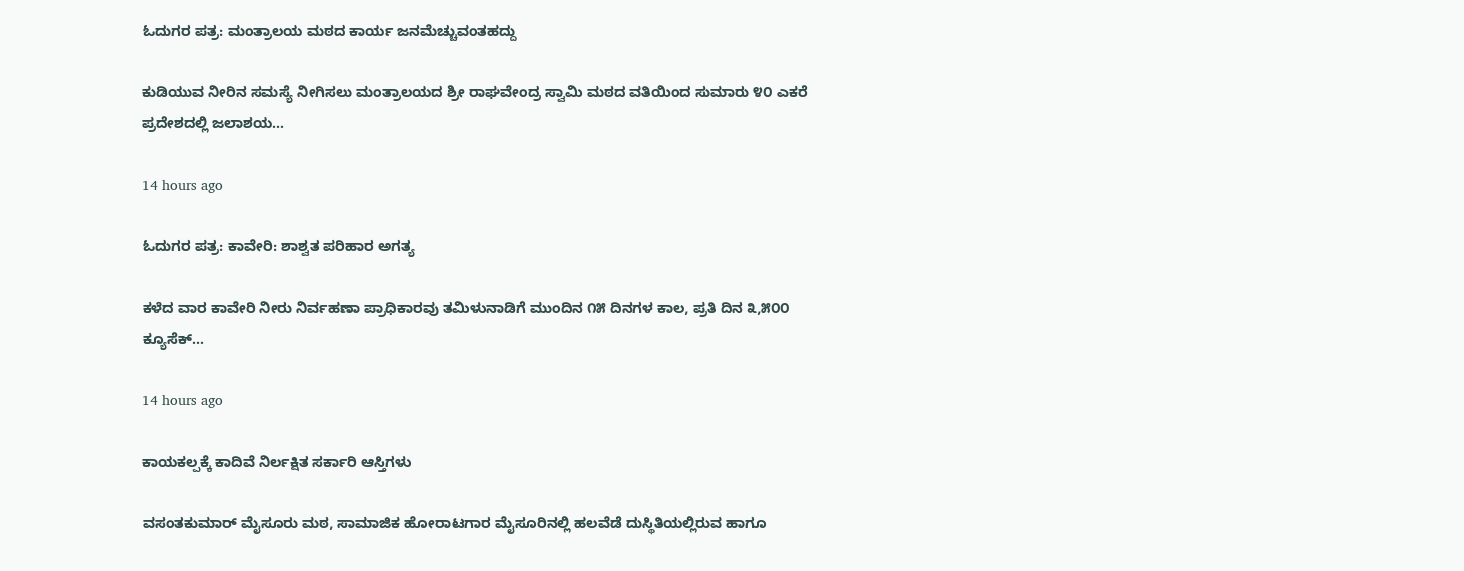ಓದುಗರ ಪತ್ರ: ಮಂತ್ರಾಲಯ ಮಠದ ಕಾರ್ಯ ಜನಮೆಚ್ಚುವಂತಹದ್ದು

ಕುಡಿಯುವ ನೀರಿನ ಸಮಸ್ಯೆ ನೀಗಿಸಲು ಮಂತ್ರಾಲಯದ ಶ್ರೀ ರಾಘವೇಂದ್ರ ಸ್ವಾಮಿ ಮಠದ ವತಿಯಿಂದ ಸುಮಾರು ೪೦ ಎಕರೆ ಪ್ರದೇಶದಲ್ಲಿ ಜಲಾಶಯ…

14 hours ago

ಓದುಗರ ಪತ್ರ: ಕಾವೇರಿ: ಶಾಶ್ವತ ಪರಿಹಾರ ಅಗತ್ಯ

ಕಳೆದ ವಾರ ಕಾವೇರಿ ನೀರು ನಿರ್ವಹಣಾ ಪ್ರಾಧಿಕಾರವು ತಮಿಳುನಾಡಿಗೆ ಮುಂದಿನ ೧೫ ದಿನಗಳ ಕಾಲ, ಪ್ರತಿ ದಿನ ೩,೫೦೦ ಕ್ಯೂಸೆಕ್…

14 hours ago

ಕಾಯಕಲ್ಪಕ್ಕೆ ಕಾದಿವೆ ನಿರ್ಲಕ್ಷಿತ ಸರ್ಕಾರಿ ಆಸ್ತಿಗಳು

ವಸಂತಕುಮಾರ್ ಮೈಸೂರು ಮಠ, ಸಾಮಾಜಿಕ ಹೋರಾಟಗಾರ ಮೈಸೂರಿನಲ್ಲಿ ಹಲವೆಡೆ ದುಸ್ಥಿತಿಯಲ್ಲಿರುವ ಹಾಗೂ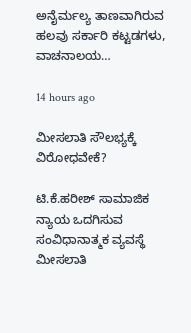ಅನೈರ್ಮಲ್ಯ ತಾಣವಾಗಿರುವ ಹಲವು ಸರ್ಕಾರಿ ಕಟ್ಟಡಗಳು, ವಾಚನಾಲಯ…

14 hours ago

ಮೀಸಲಾತಿ ಸೌಲಭ್ಯಕ್ಕೆ ವಿರೋಧವೇಕೆ?

ಟಿ.ಕೆ.ಹರೀಶ್ ಸಾಮಾಜಿಕ ನ್ಯಾಯ ಒದಗಿಸುವ ಸಂವಿಧಾನಾತ್ಮಕ ವ್ಯವಸ್ಥೆ ಮೀಸಲಾತಿ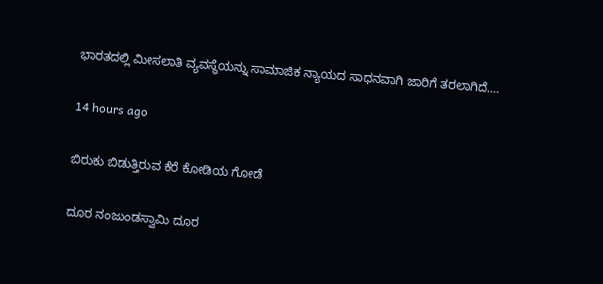ಭಾರತದಲ್ಲಿ ಮೀಸಲಾತಿ ವ್ಯವಸ್ಥೆಯನ್ನು ಸಾಮಾಜಿಕ ನ್ಯಾಯದ ಸಾಧನವಾಗಿ ಜಾರಿಗೆ ತರಲಾಗಿದೆ.…

14 hours ago

ಬಿರುಕು ಬಿಡುತ್ತಿರುವ ಕೆರೆ ಕೋಡಿಯ ಗೋಡೆ

ದೂರ ನಂಜುಂಡಸ್ವಾಮಿ ದೂರ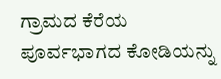ಗ್ರಾಮದ ಕೆರೆಯ ಪೂರ್ವಭಾಗದ ಕೋಡಿಯನ್ನು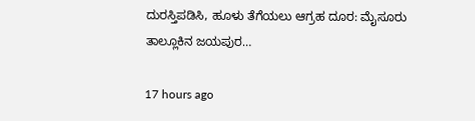ದುರಸ್ತಿಪಡಿಸಿ, ಹೂಳು ತೆಗೆಯಲು ಆಗ್ರಹ ದೂರ: ಮೈಸೂರು ತಾಲ್ಲೂಕಿನ ಜಯಪುರ…

17 hours ago